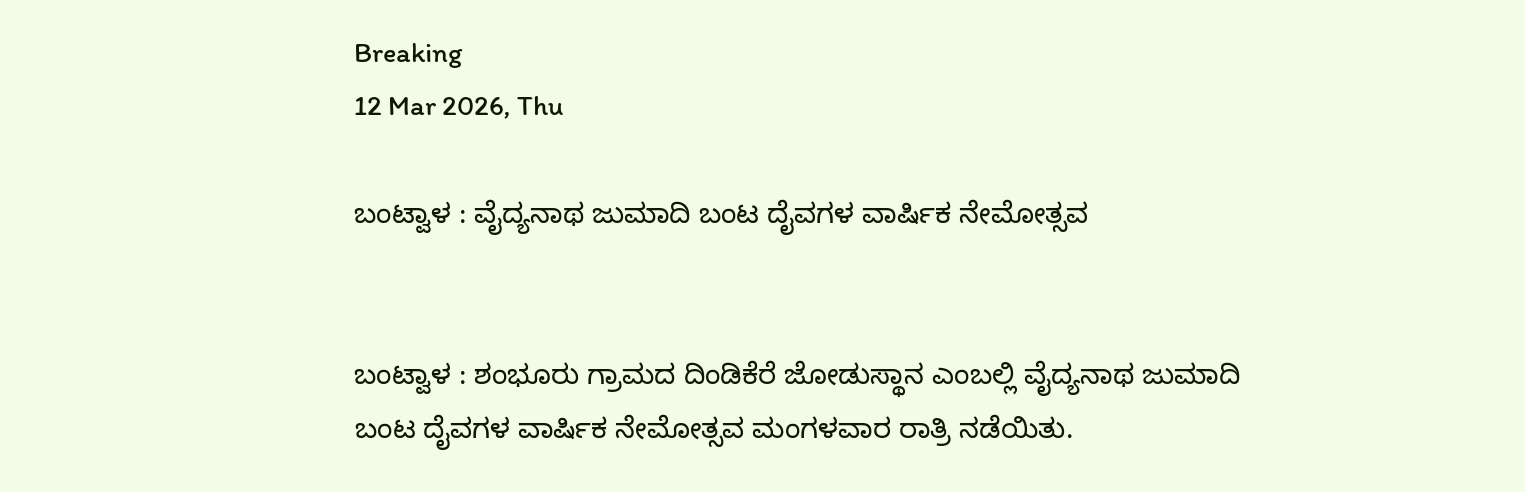Breaking
12 Mar 2026, Thu

ಬಂಟ್ವಾಳ : ವೈದ್ಯನಾಥ ಜುಮಾದಿ ಬಂಟ ದೈವಗಳ ವಾರ್ಷಿಕ ನೇಮೋತ್ಸವ


ಬಂಟ್ವಾಳ : ಶಂಭೂರು ಗ್ರಾಮದ ದಿಂಡಿಕೆರೆ ಜೋಡುಸ್ಥಾನ ಎಂಬಲ್ಲಿ ವೈದ್ಯನಾಥ ಜುಮಾದಿ ಬಂಟ ದೈವಗಳ ವಾರ್ಷಿಕ ನೇಮೋತ್ಸವ ಮಂಗಳವಾರ ರಾತ್ರಿ ನಡೆಯಿತು.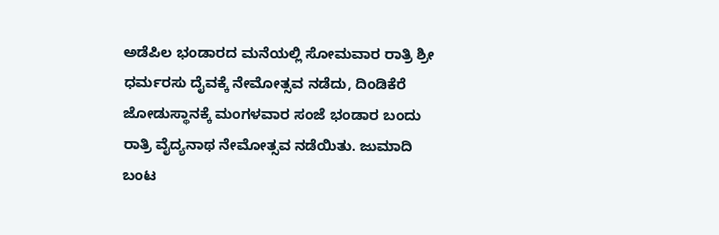ಅಡೆಪಿಲ ಭಂಡಾರದ ಮನೆಯಲ್ಲಿ ಸೋಮವಾರ ರಾತ್ರಿ ಶ್ರೀ ಧರ್ಮರಸು ದೈವಕ್ಕೆ ನೇಮೋತ್ಸವ ನಡೆದು, ದಿಂಡಿಕೆರೆ ಜೋಡುಸ್ಥಾನಕ್ಕೆ ಮಂಗಳವಾರ ಸಂಜೆ ಭಂಡಾರ ಬಂದು ರಾತ್ರಿ ವೈದ್ಯನಾಥ ನೇಮೋತ್ಸವ ನಡೆಯಿತು. ಜುಮಾದಿ ಬಂಟ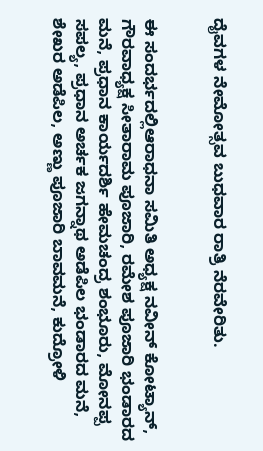ದೈವಗಳ ನೇಮೋತ್ಸವ ಬುಧವಾರ ರಾತ್ರಿ ನೆರವೇರಿತು.


ಈ ಸಂದರ್ಭದಲ್ಲಿಆರಾಧನಾ ಸಮಿತಿ ಅಧ್ಯಕ್ಷ ನವೀನ್ ಕೋಟ್ಯಾನ್, ಗೌರವಾಧ್ಯಕ್ಷ ಸೀತಾರಾಮ ಪೂಜಾರಿ, ರಮೇಶ ಪೂಜಾರಿ ಭಂಡಾರದ ಮನೆ, ಪ್ರಧಾನ ಕಾರ್ಯದರ್ಶಿ ಹೇಮಚಂದ್ರ ಶಂಭೂರು, ಮೋನಪ್ಪ ಸಪಲ್ಯ, ಪ್ರಧಾನ ಅರ್ಚಕ ಜಗನ್ನಾಥ ಅಡೆಪಿಲ ಭಂಡಾರದ ಮನೆ, ಶೇಖರ ಅಡೆಪಿಲ, ಅಣ್ಣು ಪೂಜಾರಿ ಬಾವಮನೆ, ಕುದ್ರೋಳಿ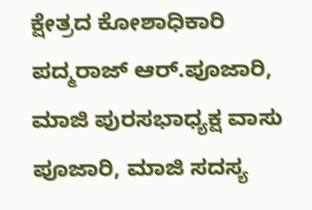ಕ್ಷೇತ್ರದ ಕೋಶಾಧಿಕಾರಿ ಪದ್ಮರಾಜ್ ಆರ್.ಪೂಜಾರಿ, ಮಾಜಿ ಪುರಸಭಾಧ್ಯಕ್ಷ ವಾಸು ಪೂಜಾರಿ, ಮಾಜಿ ಸದಸ್ಯ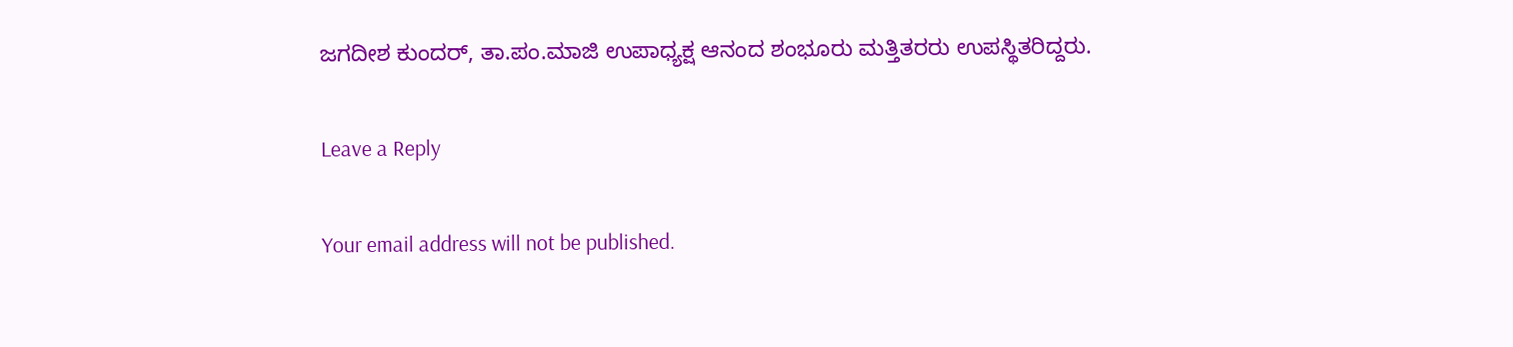ಜಗದೀಶ ಕುಂದರ್, ತಾ.ಪಂ.ಮಾಜಿ ಉಪಾಧ್ಯಕ್ಷ ಆನಂದ ಶಂಭೂರು ಮತ್ತಿತರರು ಉಪಸ್ಥಿತರಿದ್ದರು.

Leave a Reply

Your email address will not be published.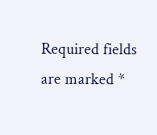Required fields are marked *